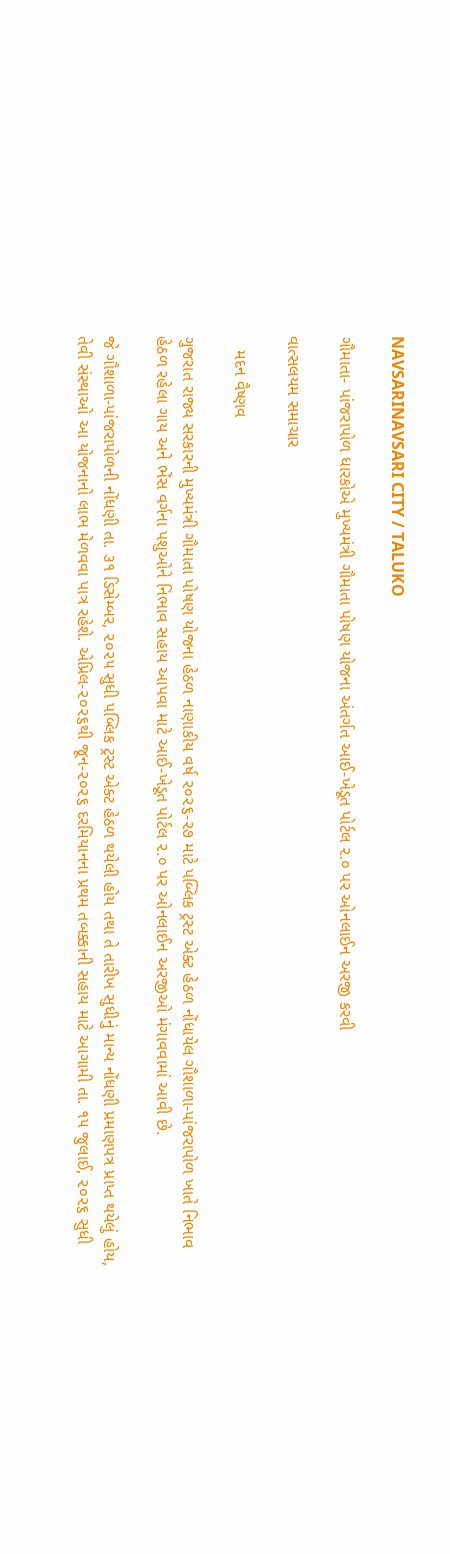NAVSARINAVSARI CITY / TALUKO

ગૌમાતા- પાંજરાપોળ ધારકોએ મુખ્યમંત્રી ગૌમાતા પોષણ યોજના અંતર્ગત આઈ-ખેડૂત પોર્ટલ ૨.૦ પર ઓનલાઈન અરજી કરવી

વાત્સલયમ સમાચાર

   મદન વૈષ્ણવ

ગુજરાત રાજ્ય સરકારની મુખ્યમંત્રી ગૌમાતા પોષણ યોજના હેઠળ નાણાકીય વર્ષ ૨૦૨૬-૨૭ માટે પબ્લિક ટ્રસ્ટ એક્ટ હેઠળ નોંધાયેલ ગૌશાળા-પાંજરાપોળ ખાતે નિભાવ હેઠળ રહેલા ગાય અને ભેંસ વર્ગના પશુઓને નિભાવ સહાય આપવા માટે આઈ-ખેડૂત પોર્ટલ ૨.૦ પર ઓનલાઈન અરજીઓ મંગાવવામાં આવી છે.

જે ગૌશાળા-પાંજરાપોળની નોંધણી તા. ૩૧ ડિસેમ્બર, ૨૦૨૫ સુધી પબ્લિક ટ્રસ્ટ એક્ટ હેઠળ થયેલી હોય તથા તે તારીખ સુધીનું માન્ય નોંધણી પ્રમાણપત્ર પ્રાપ્ત થયેલું હોય, તેવી સંસ્થાઓ આ યોજનાનો લાભ મેળવવા પાત્ર રહેશે. એપ્રિલ-૨૦૨૬થી જૂન-૨૦૨૬ દરમિયાનના પ્રથમ તબક્કાની સહાય માટે આગામી તા. ૧૫ જુલાઈ, ૨૦૨૬ સુધી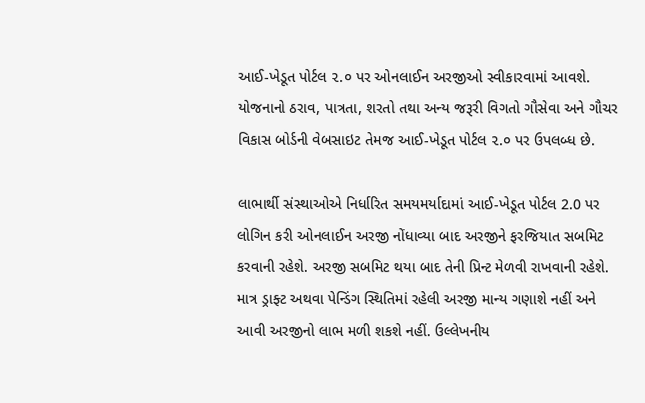આઈ-ખેડૂત પોર્ટલ ૨.૦ પર ઓનલાઈન અરજીઓ સ્વીકારવામાં આવશે. યોજનાનો ઠરાવ, પાત્રતા, શરતો તથા અન્ય જરૂરી વિગતો ગૌસેવા અને ગૌચર વિકાસ બોર્ડની વેબસાઇટ તેમજ આઈ-ખેડૂત પોર્ટલ ૨.૦ પર ઉપલબ્ધ છે.

લાભાર્થી સંસ્થાઓએ નિર્ધારિત સમયમર્યાદામાં આઈ-ખેડૂત પોર્ટલ 2.0 પર લોગિન કરી ઓનલાઈન અરજી નોંધાવ્યા બાદ અરજીને ફરજિયાત સબમિટ કરવાની રહેશે. અરજી સબમિટ થયા બાદ તેની પ્રિન્ટ મેળવી રાખવાની રહેશે. માત્ર ડ્રાફ્ટ અથવા પેન્ડિંગ સ્થિતિમાં રહેલી અરજી માન્ય ગણાશે નહીં અને આવી અરજીનો લાભ મળી શકશે નહીં. ઉલ્લેખનીય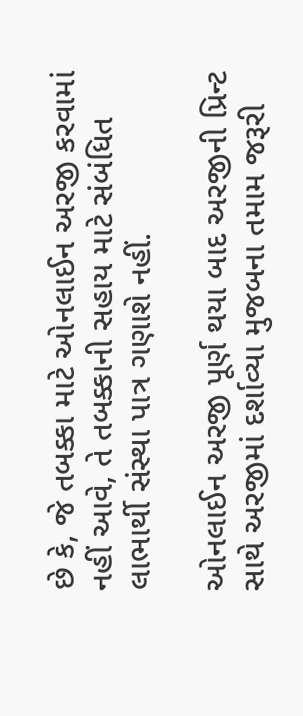છે કે, જે તબક્કા માટે ઓનલાઈન અરજી કરવામાં નહીં આવે, તે તબક્કાની સહાય માટે સંબંધિત લાભાર્થી સંસ્થા પાત્ર ગણાશે નહીં.

ઓનલાઈન અરજી પૂર્ણ થયા બાદ અરજીની પ્રિન્ટ સાથે અરજીમાં દર્શાવ્યા મુજબના તમામ જરૂરી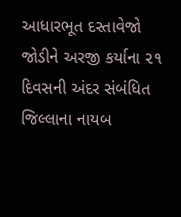આધારભૂત દસ્તાવેજો જોડીને અરજી કર્યાના ૨૧ દિવસની અંદર સંબંધિત જિલ્લાના નાયબ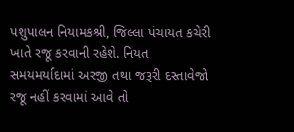પશુપાલન નિયામકશ્રી, જિલ્લા પંચાયત કચેરી ખાતે રજૂ કરવાની રહેશે. નિયત સમયમર્યાદામાં અરજી તથા જરૂરી દસ્તાવેજો રજૂ નહીં કરવામાં આવે તો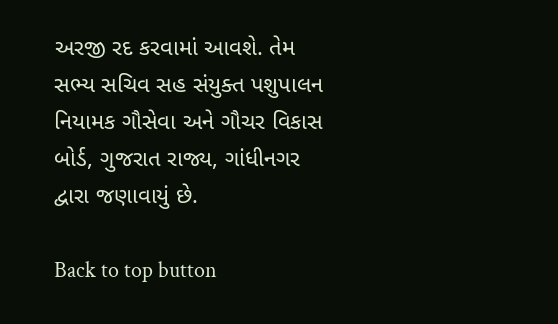અરજી રદ કરવામાં આવશે. તેમ સભ્ય સચિવ સહ સંયુક્ત પશુપાલન નિયામક ગૌસેવા અને ગૌચર વિકાસ બોર્ડ, ગુજરાત રાજ્ય, ગાંધીનગર દ્વારા જણાવાયું છે.

Back to top button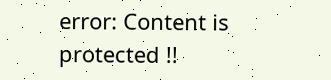error: Content is protected !!